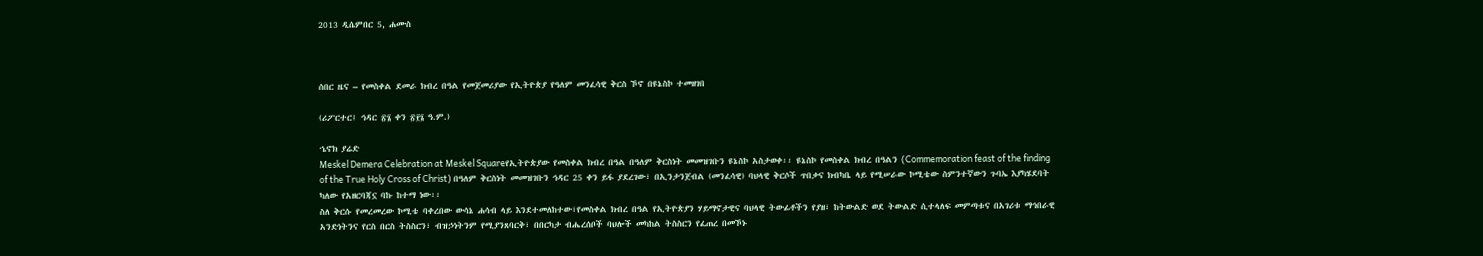2013 ዲሴምበር 5, ሐሙስ



ሰበር ዜና – የመስቀል ደመራ ክብረ በዓል የመጀመሪያው የኢትዮጵያ የዓለም መንፈሳዊ ቅርስ ኾኖ በዩኔስኮ ተመዘገበ

(ሪፖርተር፤ ኅዳር ፳፮ ቀን ፳፻፮ ዓ.ም.)

ኄኖክ ያሬድ
Meskel Demera Celebration at Meskel Squareየኢትዮጵያው የመስቀል ክብረ በዓል በዓለም ቅርስነት መመዝገቡን ዩኔስኮ አስታወቀ፡፡ ዩኔስኮ የመስቀል ክብረ በዓልን (Commemoration feast of the finding of the True Holy Cross of Christ) በዓለም ቅርስነት መመዝገቡን ኅዳር 25 ቀን ይፋ ያደረገው፣ በኢንታንጀብል (መንፈሳዊ) ባህላዊ ቅርሶች ጥበቃና ክብካቤ ላይ የሚሠራው ኮሚቴው ስምንተኛውን ጉባኤ እያካሄደባት ካለው የአዘርባጃኗ ባኩ ከተማ ነው፡፡
ስለ ቅርሱ የመረመረው ኮሚቴ ባቀረበው ውሳኔ ሐሳብ ላይ እንደተመለከተው፣የመስቀል ክብረ በዓል የኢትዮጵያን ሃይማኖታዊና ባህላዊ ትውፊቶችን የያዘ፣ ከትውልድ ወደ ትውልድ ሲተላለፍ መምጣቱና በአገሪቱ ማኅበራዊ አንድነትንና የርስ በርስ ትስስርን፣ ብዝኃነትንም የሚያንጸባርቅ፣ በበርካታ ብሔረሰቦች ባህሎች መካከል ትስስርን የፈጠረ በመኾኑ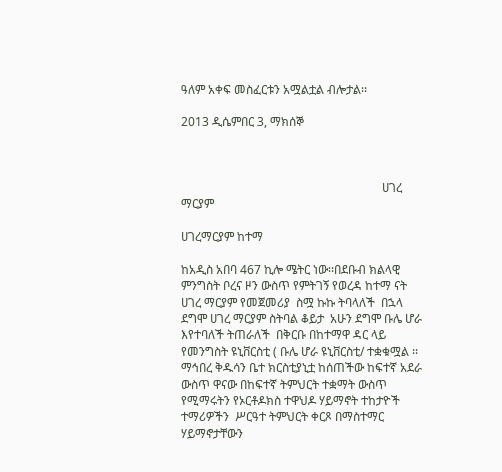ዓለም አቀፍ መስፈርቱን አሟልቷል ብሎታል፡፡

2013 ዲሴምበር 3, ማክሰኞ



                                                                   ሀገረ ማርያም

ሀገረማርያም ከተማ

ከአዲስ አበባ 467 ኪሎ ሜትር ነው፡፡በደቡብ ክልላዊ ምንግስት ቦረና ዞን ውስጥ የምትገኝ የወረዳ ከተማ ናት ሀገረ ማርያም የመጀመሪያ  ስሟ ኩኩ ትባላለች  በኋላ ደግሞ ሀገረ ማርያም ስትባል ቆይታ  አሁን ደግሞ ቡሌ ሆራ እየተባለች ትጠራለች  በቅርቡ በከተማዋ ዳር ላይ የመንግስት ዩኒቨርስቲ ( ቡሌ ሆራ ዩኒቨርስቲ/ ተቋቁሟል ፡፡ ማኅበረ ቅዱሳን ቤተ ክርስቲያኒቷ ከሰጠችው ከፍተኛ አደራ ውስጥ ዋናው በከፍተኛ ትምህርት ተቋማት ውስጥ የሚማሩትን የኦርቶዶክስ ተዋህዶ ሃይማኖት ተከታዮች ተማሪዎችን  ሥርዓተ ትምህርት ቀርጾ በማስተማር ሃይማኖታቸውን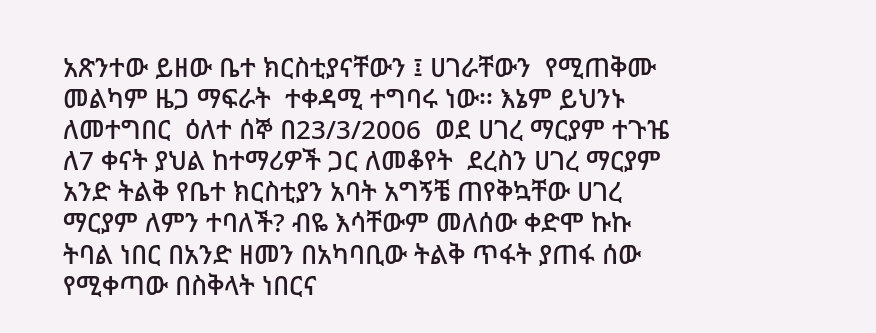አጽንተው ይዘው ቤተ ክርስቲያናቸውን ፤ ሀገራቸውን  የሚጠቅሙ መልካም ዜጋ ማፍራት  ተቀዳሚ ተግባሩ ነው፡፡ እኔም ይህንኑ ለመተግበር  ዕለተ ሰኞ በ23/3/2006  ወደ ሀገረ ማርያም ተጉዤ ለ7 ቀናት ያህል ከተማሪዎች ጋር ለመቆየት  ደረስን ሀገረ ማርያም  አንድ ትልቅ የቤተ ክርስቲያን አባት አግኝቼ ጠየቅኳቸው ሀገረ ማርያም ለምን ተባለች? ብዬ እሳቸውም መለሰው ቀድሞ ኩኩ ትባል ነበር በአንድ ዘመን በአካባቢው ትልቅ ጥፋት ያጠፋ ሰው የሚቀጣው በስቅላት ነበርና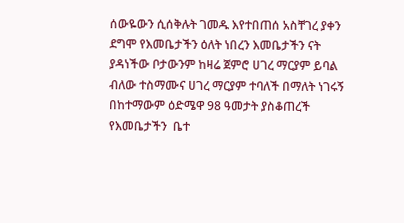ሰውዬውን ሲሰቅሉት ገመዱ እየተበጠሰ አስቸገረ ያቀን ደግሞ የእመቤታችን ዕለት ነበረን እመቤታችን ናት ያዳነችው ቦታውንም ከዛሬ ጀምሮ ሀገረ ማርያም ይባል ብለው ተስማሙና ሀገረ ማርያም ተባለች በማለት ነገሩኝ በከተማውም ዕድሜዋ 98 ዓመታት ያስቆጠረች የእመቤታችን  ቤተ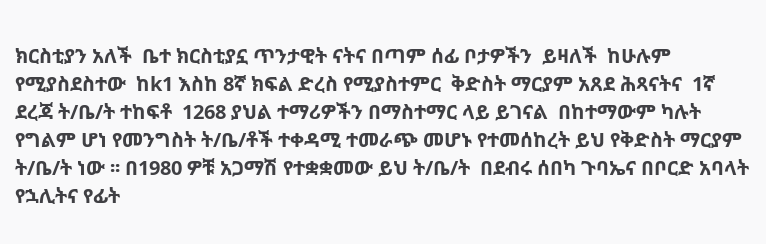ክርስቲያን አለች  ቤተ ክርስቲያኗ ጥንታዊት ናትና በጣም ሰፊ ቦታዎችን  ይዛለች  ከሁሉም የሚያስደስተው  ከk1 እስከ 8ኛ ክፍል ድረስ የሚያስተምር  ቅድስት ማርያም አጸደ ሕጻናትና  1ኛ  ደረጃ ት/ቤ/ት ተከፍቶ  1268 ያህል ተማሪዎችን በማስተማር ላይ ይገናል  በከተማውም ካሉት የግልም ሆነ የመንግስት ት/ቤ/ቶች ተቀዳሚ ተመራጭ መሆኑ የተመሰከረት ይህ የቅድስት ማርያም ት/ቤ/ት ነው ፡፡ በ1980 ዎቹ አጋማሽ የተቋቋመው ይህ ት/ቤ/ት  በደብሩ ሰበካ ጉባኤና በቦርድ አባላት የኋሊትና የፊት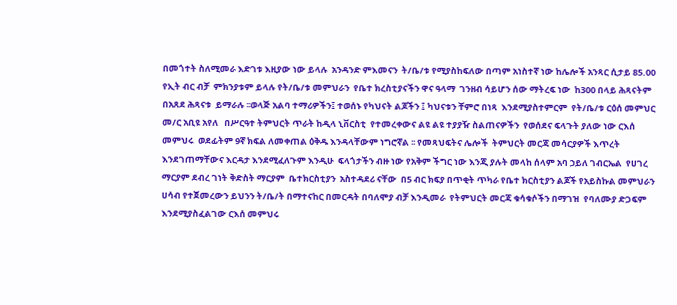በመጎተት ስለሚመራ እድገቱ እዚያው ነው ይላሉ  አንዳንድ ምእመናን  ት/ቤ/ቱ የሚያስከፍለው በጣም አነስተኛ ነው ከሌሎች አንጻር ሲታይ 85.00 የኢት ብር ብቻ  ምክንያቱም ይላሉ የት/ቤ/ቱ መምህራን  የቤተ ክረስቲያናችን ዋና ዓላማ  ገንዘብ ሳይሆን ሰው ማትረፍ ነው  ከ300 በላይ ሕጻናትም በአጸደ ሕጻናቱ  ይማራሉ ፡፡ወላጅ አልባ ተማሪዎችን፤ ተወሰኑ የካህናት ልጆችን ፤ ካህናቱን ቸምሮ በነጻ  እንደሚያስተምርም  የት/ቤ/ቱ ርዕሰ መምህር መ/ር አቢዩ አየለ   በሥርዓተ ትምህርት ጥራት ከዲላ ኒቨርስቲ  የተመረቀውና ልዩ ልዩ ተያያዥ ስልጠናዎችን  የወሰደና ፍላጉት ያለው ነው ርእሰ መምህሩ  ወደፊትም 9ኛ ክፍል ለመቀጠል ዕቅዱ እንዳላቸውም ነግሮኛል ፡፡ የመጻህፍትና ሌሎች  ትምህርት መርጃ መሳርያዎች እጥረት  እንደገጠማቸውና እርዳታ እንደሚፈለጉም እንዲሁ  ፍላጎታችን ብዙ ነው የአቅም ችግር ነው እንጂ ያሉት መላከ ሰላም አባ ኃይለ ገብርኤል  የሀገረ ማርያም ደብረ ገነት ቅድስት ማርያም  ቤተክርስቲያን  አስተዳደሪ ናቸው  በ5 ብር ክፍያ በጥቂት ጥካራ የቤተ ክርስቲያን ልጆች የአይስኩል መምህራን  ሀሳብ የተጀመረውን ይህንን ት/ቤ/ት በማተናከር በመርዳት በባለሞያ ብቻ እንዲመራ  የትምህርት መርጃ ቁሳቁሶችን በማገዝ  የባለሙያ ድጋፍም እንደሚያስፈልገው ርእሰ መምህሩ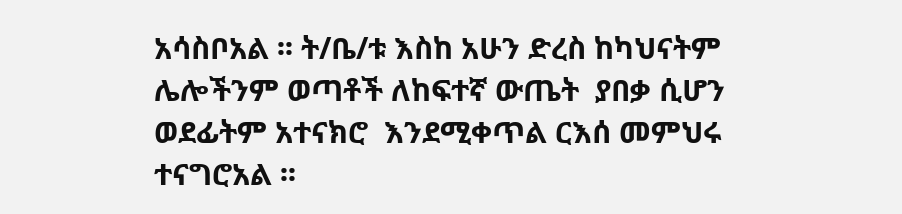አሳስቦአል ፡፡ ት/ቤ/ቱ እስከ አሁን ድረስ ከካህናትም ሌሎችንም ወጣቶች ለከፍተኛ ውጤት  ያበቃ ሲሆን  ወደፊትም አተናክሮ  እንደሚቀጥል ርእሰ መምህሩ ተናግሮአል ፡፡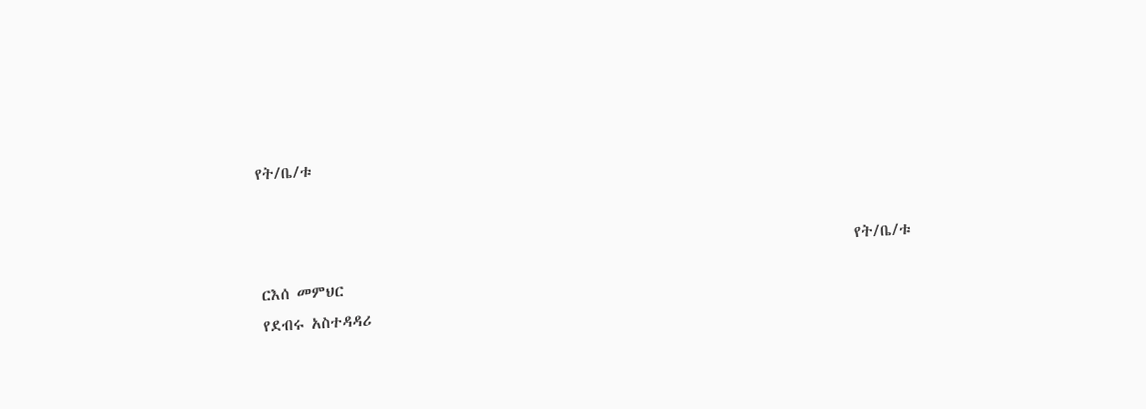የት/ቤ/ቱ


                                                                                     የት/ቤ/ቱ ርእሰ መምህር
የደብሩ አስተዳዳሪ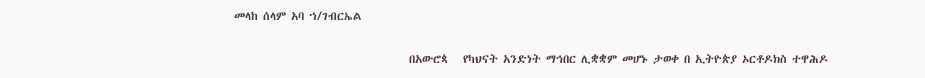መላከ ሰላም አባ ኀ/ገብርኤል

                                   በአውሮጳ   የካህናት አንድነት ማኅበር ሊቋቋም መሆኑ ታወቀ በ ኢትዮጵያ ኦርቶዶክስ ተዋሕዶ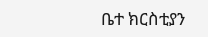ቤተ ክርስቲያን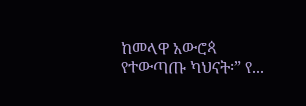ከመላዋ አውሮጳ   የተውጣጡ ካህናት፡” የ...